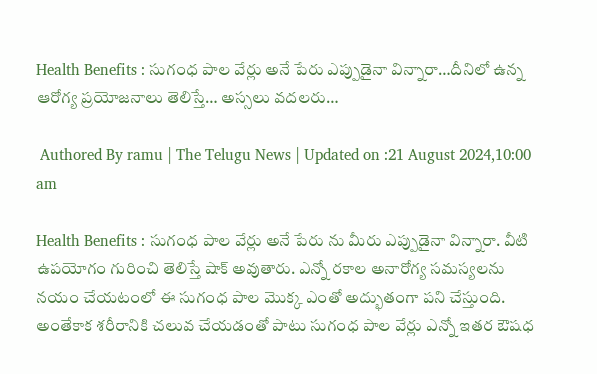Health Benefits : సుగంధ పాల వేర్లు అనే పేరు ఎప్పుడైనా విన్నారా…దీనిలో ఉన్న ఆరోగ్య ప్రయోజనాలు తెలిస్తే… అస్సలు వదలరు…

 Authored By ramu | The Telugu News | Updated on :21 August 2024,10:00 am

Health Benefits : సుగంధ పాల వేర్లు అనే పేరు ను మీరు ఎప్పుడైనా విన్నారా. వీటి ఉపయోగం గురించి తెలిస్తే షాక్ అవుతారు. ఎన్నో రకాల అనారోగ్య సమస్యలను నయం చేయటంలో ఈ సుగంధ పాల మొక్క ఎంతో అద్భుతంగా పని చేస్తుంది. అంతేకాక శరీరానికి చలువ చేయడంతో పాటు సుగంధ పాల వేర్లు ఎన్నో ఇతర ఔషధ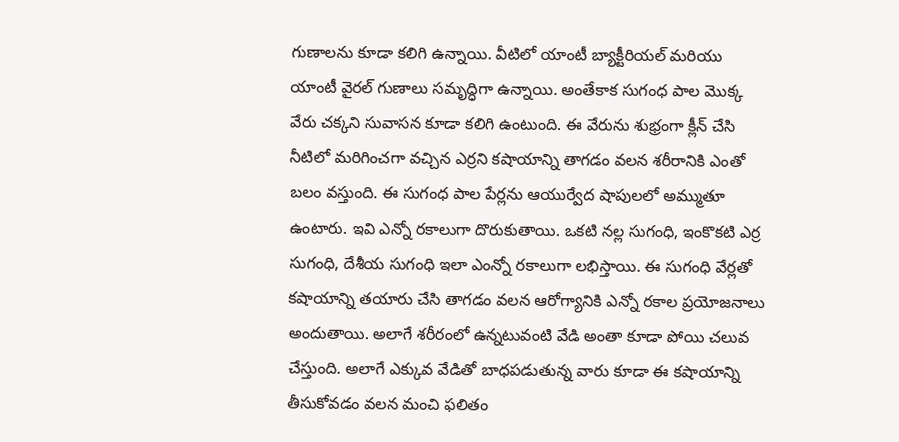గుణాలను కూడా కలిగి ఉన్నాయి. వీటిలో యాంటీ బ్యాక్టీరియల్ మరియు యాంటీ వైరల్ గుణాలు సమృద్ధిగా ఉన్నాయి. అంతేకాక సుగంధ పాల మొక్క వేరు చక్కని సువాసన కూడా కలిగి ఉంటుంది. ఈ వేరును శుభ్రంగా క్లీన్ చేసి నీటిలో మరిగించగా వచ్చిన ఎర్రని కషాయాన్ని తాగడం వలన శరీరానికి ఎంతో బలం వస్తుంది. ఈ సుగంధ పాల పేర్లను ఆయుర్వేద షాపులలో అమ్ముతూ ఉంటారు. ఇవి ఎన్నో రకాలుగా దొరుకుతాయి. ఒకటి నల్ల సుగంధి, ఇంకొకటి ఎర్ర సుగంధి, దేశీయ సుగంధి ఇలా ఎంన్నో రకాలుగా లభిస్తాయి. ఈ సుగంధి వేర్లతో కషాయాన్ని తయారు చేసి తాగడం వలన ఆరోగ్యానికి ఎన్నో రకాల ప్రయోజనాలు అందుతాయి. అలాగే శరీరంలో ఉన్నటువంటి వేడి అంతా కూడా పోయి చలువ చేస్తుంది. అలాగే ఎక్కువ వేడితో బాధపడుతున్న వారు కూడా ఈ కషాయాన్ని తీసుకోవడం వలన మంచి ఫలితం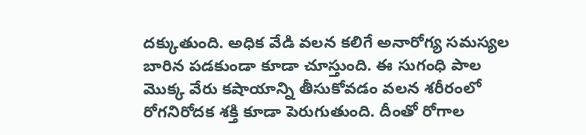దక్కుతుంది. అధిక వేడి వలన కలిగే అనారోగ్య సమస్యల బారిన పడకుండా కూడా చూస్తుంది. ఈ సుగంధి పాల మొక్క వేరు కషాయాన్ని తీసుకోవడం వలన శరీరంలో రోగనిరోదక శక్తి కూడా పెరుగుతుంది. దీంతో రోగాల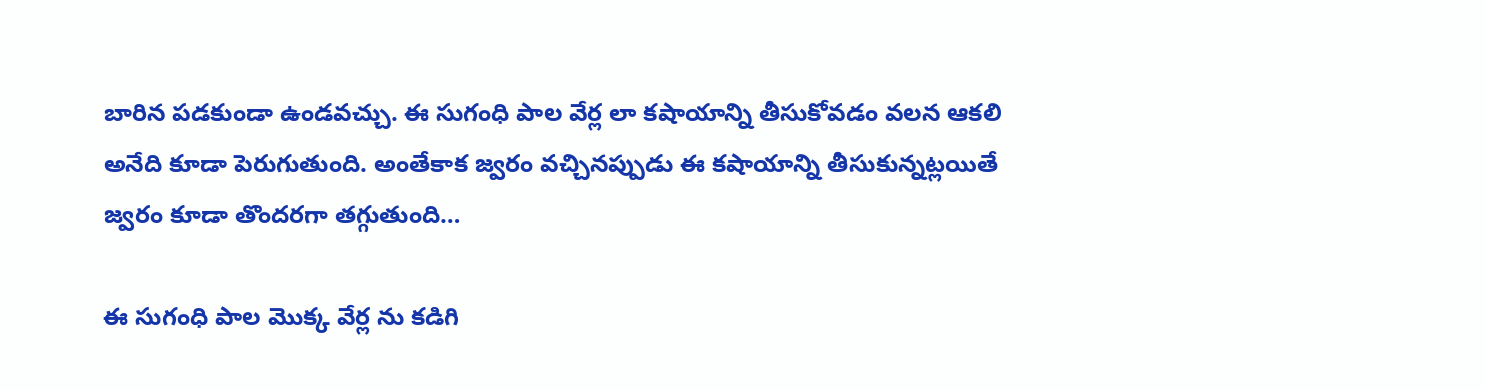బారిన పడకుండా ఉండవచ్చు. ఈ సుగంధి పాల వేర్ల లా కషాయాన్ని తీసుకోవడం వలన ఆకలి అనేది కూడా పెరుగుతుంది. అంతేకాక జ్వరం వచ్చినప్పుడు ఈ కషాయాన్ని తీసుకున్నట్లయితే జ్వరం కూడా తొందరగా తగ్గుతుంది…

ఈ సుగంధి పాల మొక్క వేర్ల ను కడిగి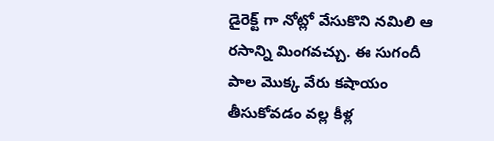డైరెక్ట్ గా నోట్లో వేసుకొని నమిలి ఆ రసాన్ని మింగవచ్చు. ఈ సుగందీ పాల మొక్క వేరు కషాయం తీసుకోవడం వల్ల కీళ్ల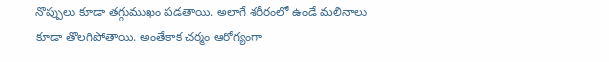నొప్పులు కూడా తగ్గుముఖం పడతాయి. అలాగే శరీరంలో ఉండే మలినాలు కూడా తొలగిపోతాయి. అంతేకాక చర్మం ఆరోగ్యంగా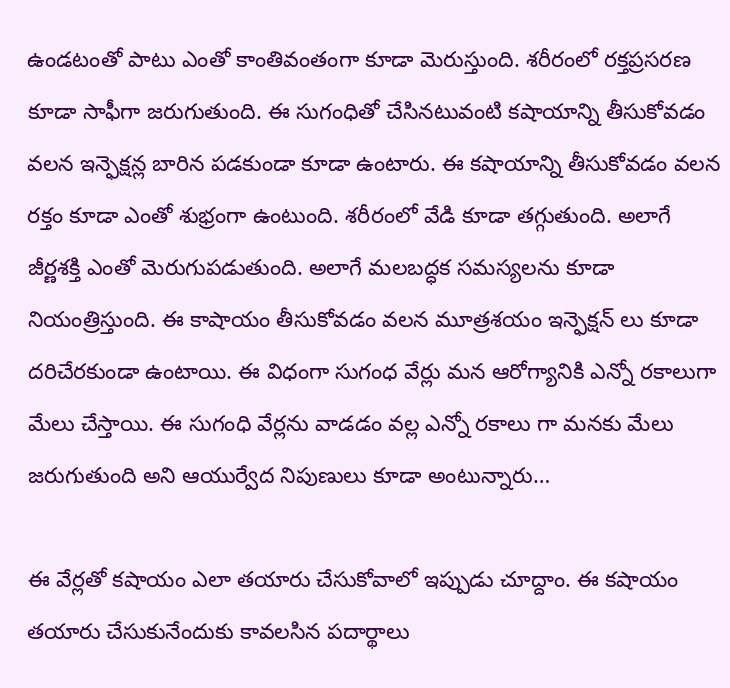ఉండటంతో పాటు ఎంతో కాంతివంతంగా కూడా మెరుస్తుంది. శరీరంలో రక్తప్రసరణ కూడా సాఫీగా జరుగుతుంది. ఈ సుగంధితో చేసినటువంటి కషాయాన్ని తీసుకోవడం వలన ఇన్ఫెక్షన్ల బారిన పడకుండా కూడా ఉంటారు. ఈ కషాయాన్ని తీసుకోవడం వలన రక్తం కూడా ఎంతో శుభ్రంగా ఉంటుంది. శరీరంలో వేడి కూడా తగ్గుతుంది. అలాగే జీర్ణశక్తి ఎంతో మెరుగుపడుతుంది. అలాగే మలబద్ధక సమస్యలను కూడా నియంత్రిస్తుంది. ఈ కాషాయం తీసుకోవడం వలన మూత్రశయం ఇన్ఫెక్షన్ లు కూడా దరిచేరకుండా ఉంటాయి. ఈ విధంగా సుగంధ వేర్లు మన ఆరోగ్యానికి ఎన్నో రకాలుగా మేలు చేస్తాయి. ఈ సుగంధి వేర్లను వాడడం వల్ల ఎన్నో రకాలు గా మనకు మేలు జరుగుతుంది అని ఆయుర్వేద నిపుణులు కూడా అంటున్నారు…

ఈ వేర్లతో కషాయం ఎలా తయారు చేసుకోవాలో ఇప్పుడు చూద్దాం. ఈ కషాయం తయారు చేసుకునేందుకు కావలసిన పదార్థాలు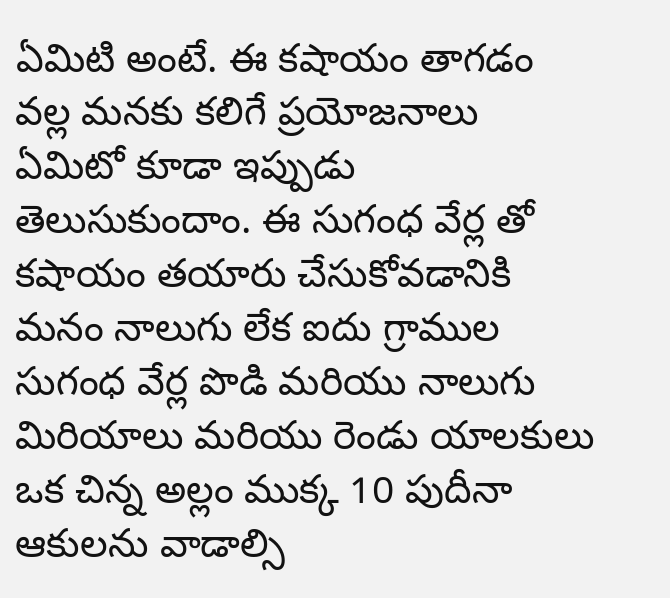ఏమిటి అంటే. ఈ కషాయం తాగడం వల్ల మనకు కలిగే ప్రయోజనాలు ఏమిటో కూడా ఇప్పుడు తెలుసుకుందాం. ఈ సుగంధ వేర్ల తో కషాయం తయారు చేసుకోవడానికి మనం నాలుగు లేక ఐదు గ్రాముల సుగంధ వేర్ల పొడి మరియు నాలుగు మిరియాలు మరియు రెండు యాలకులు ఒక చిన్న అల్లం ముక్క 10 పుదీనా ఆకులను వాడాల్సి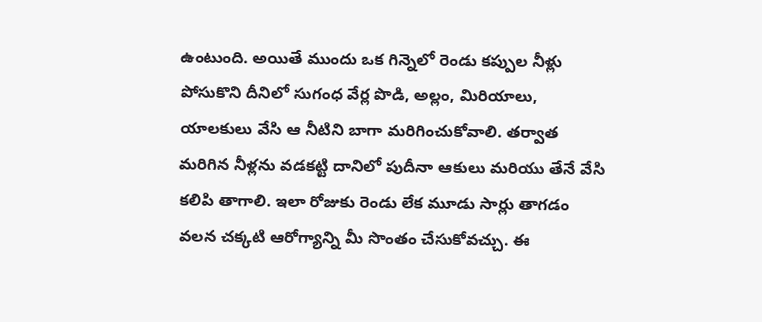ఉంటుంది. అయితే ముందు ఒక గిన్నెలో రెండు కప్పుల నీళ్లు పోసుకొని దీనిలో సుగంధ వేర్ల పొడి, అల్లం, మిరియాలు, యాలకులు వేసి ఆ నీటిని బాగా మరిగించుకోవాలి. తర్వాత మరిగిన నీళ్లను వడకట్టి దానిలో పుదీనా ఆకులు మరియు తేనే వేసి కలిపి తాగాలి. ఇలా రోజుకు రెండు లేక మూడు సార్లు తాగడం వలన చక్కటి ఆరోగ్యాన్ని మీ సొంతం చేసుకోవచ్చు. ఈ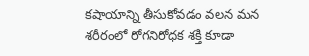కషాయాన్ని తీసుకోవడం వలన మన శరీరంలో రోగనిరోధక శక్తి కూడా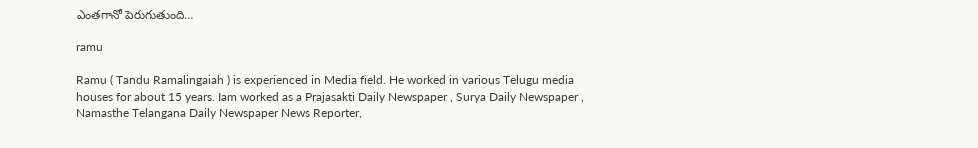ఎంతగానో పెరుగుతుంది…

ramu

Ramu ( Tandu Ramalingaiah ) is experienced in Media field. He worked in various Telugu media houses for about 15 years. Iam worked as a Prajasakti Daily Newspaper , Surya Daily Newspaper , Namasthe Telangana Daily Newspaper News Reporter,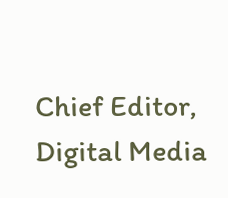Chief Editor, Digital Media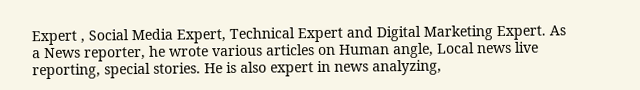Expert , Social Media Expert, Technical Expert and Digital Marketing Expert. As a News reporter, he wrote various articles on Human angle, Local news live reporting, special stories. He is also expert in news analyzing,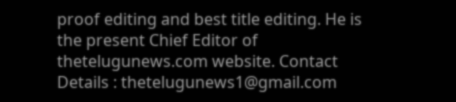proof editing and best title editing. He is the present Chief Editor of thetelugunews.com website. Contact Details : thetelugunews1@gmail.com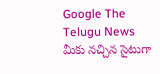Google The Telugu News మీకు నచ్చిన సైటుగా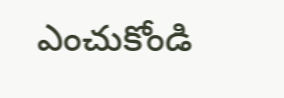ఎంచుకోండి